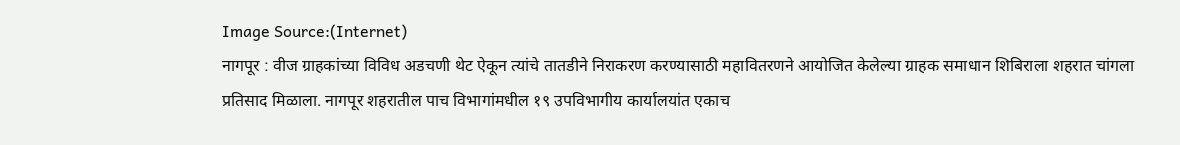Image Source:(Internet)
नागपूर : वीज ग्राहकांच्या विविध अडचणी थेट ऐकून त्यांचे तातडीने निराकरण करण्यासाठी महावितरणने आयोजित केलेल्या ग्राहक समाधान शिबिराला शहरात चांगला प्रतिसाद मिळाला. नागपूर शहरातील पाच विभागांमधील १९ उपविभागीय कार्यालयांत एकाच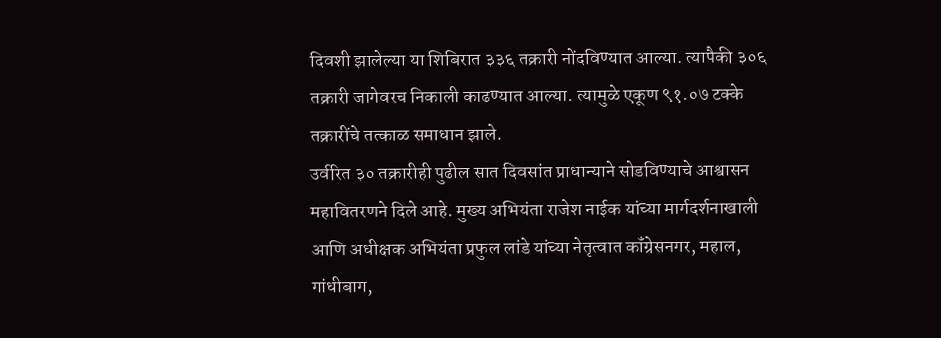दिवशी झालेल्या या शिबिरात ३३६ तक्रारी नोंदविण्यात आल्या. त्यापैकी ३०६ तक्रारी जागेवरच निकाली काढण्यात आल्या. त्यामुळे एकूण ९१.०७ टक्के तक्रारींचे तत्काळ समाधान झाले.
उर्वरित ३० तक्रारीही पुढील सात दिवसांत प्राधान्याने सोडविण्याचे आश्वासन महावितरणने दिले आहे. मुख्य अभियंता राजेश नाईक यांच्या मार्गदर्शनाखाली आणि अधीक्षक अभियंता प्रफुल लांडे यांच्या नेतृत्वात कॉंग्रेसनगर, महाल, गांधीबाग,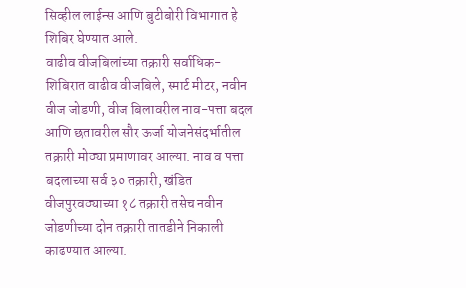सिव्हील लाईन्स आणि बुटीबोरी विभागात हे शिबिर घेण्यात आले.
वाढीव वीजबिलांच्या तक्रारी सर्वाधिक-
शिबिरात वाढीव वीजबिले, स्मार्ट मीटर, नवीन वीज जोडणी, वीज बिलावरील नाव-पत्ता बदल आणि छतावरील सौर ऊर्जा योजनेसंदर्भातील तक्रारी मोठ्या प्रमाणावर आल्या. नाव व पत्ता बदलाच्या सर्व ३० तक्रारी, खंडित वीजपुरवठ्याच्या १८ तक्रारी तसेच नवीन जोडणीच्या दोन तक्रारी तातडीने निकाली काढण्यात आल्या.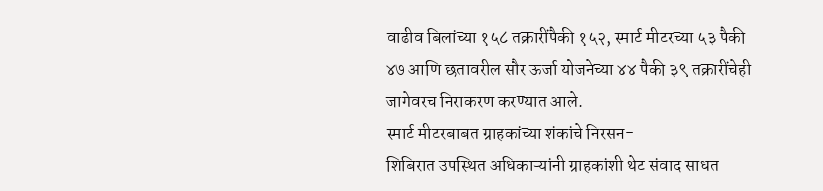वाढीव बिलांच्या १५८ तक्रारींपैकी १५२, स्मार्ट मीटरच्या ५३ पैकी ४७ आणि छतावरील सौर ऊर्जा योजनेच्या ४४ पैकी ३९ तक्रारींचेही जागेवरच निराकरण करण्यात आले.
स्मार्ट मीटरबाबत ग्राहकांच्या शंकांचे निरसन-
शिबिरात उपस्थित अधिकाऱ्यांनी ग्राहकांशी थेट संवाद साधत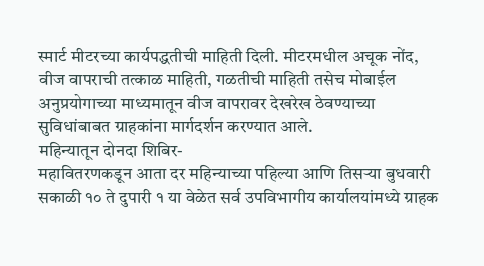स्मार्ट मीटरच्या कार्यपद्धतीची माहिती दिली. मीटरमधील अचूक नोंद, वीज वापराची तत्काळ माहिती, गळतीची माहिती तसेच मोबाईल अनुप्रयोगाच्या माध्यमातून वीज वापरावर देखरेख ठेवण्याच्या सुविधांबाबत ग्राहकांना मार्गदर्शन करण्यात आले.
महिन्यातून दोनदा शिबिर-
महावितरणकडून आता दर महिन्याच्या पहिल्या आणि तिसऱ्या बुधवारी सकाळी १० ते दुपारी १ या वेळेत सर्व उपविभागीय कार्यालयांमध्ये ग्राहक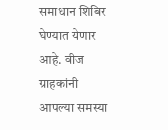समाधान शिबिर घेण्यात येणार आहे. वीज ग्राहकांनी आपल्या समस्या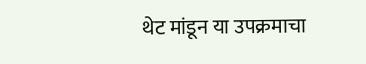थेट मांडून या उपक्रमाचा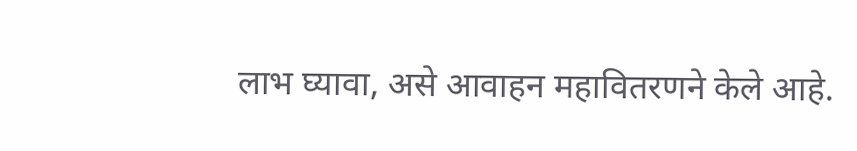लाभ घ्यावा, असे आवाहन महावितरणने केले आहे.